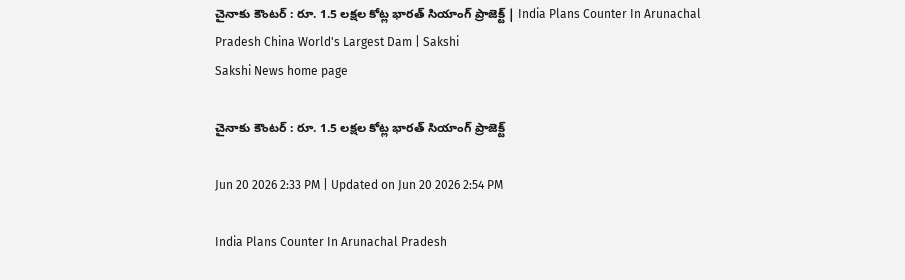చైనాకు కౌంటర్‌ : రూ. 1.5 లక్షల కోట్ల భారత్ సియాంగ్ ప్రాజెక్ట్ | India Plans Counter In Arunachal Pradesh China World's Largest Dam | Sakshi
Sakshi News home page

చైనాకు కౌంటర్‌ : రూ. 1.5 లక్షల కోట్ల భారత్ సియాంగ్ ప్రాజెక్ట్

Jun 20 2026 2:33 PM | Updated on Jun 20 2026 2:54 PM

India Plans Counter In Arunachal Pradesh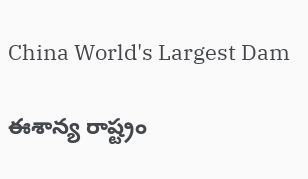China World's Largest Dam

ఈశాన్య రాష్ట్రం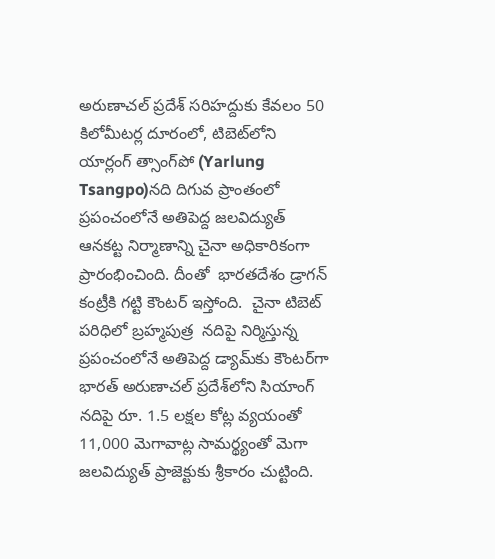అరుణాచల్ ప్రదేశ్ సరిహద్దుకు కేవలం 50 కిలోమీటర్ల దూరంలో, టిబెట్‌లోని యార్లంగ్ త్సాంగ్‌పో (Yarlung Tsangpo)నది దిగువ ప్రాంతంలో ప్రపంచంలోనే అతిపెద్ద జలవిద్యుత్ ఆనకట్ట నిర్మాణాన్ని చైనా అధికారికంగా ప్రారంభించింది. దీంతో  భారతదేశం డ్రాగన్‌ కంట్రీకి గట్టి కౌంటర్‌ ఇస్తోంది.  చైనా టిబెట్ పరిధిలో బ్రహ్మపుత్ర  నదిపై నిర్మిస్తున్న ప్రపంచంలోనే అతిపెద్ద డ్యామ్‌కు కౌంటర్‌గా భారత్ అరుణాచల్ ప్రదేశ్‌లోని సియాంగ్ నదిపై రూ. 1.5 లక్షల కోట్ల వ్యయంతో 11,000 మెగావాట్ల సామర్థ్యంతో మెగా  జలవిద్యుత్ ప్రాజెక్టుకు శ్రీకారం చుట్టింది.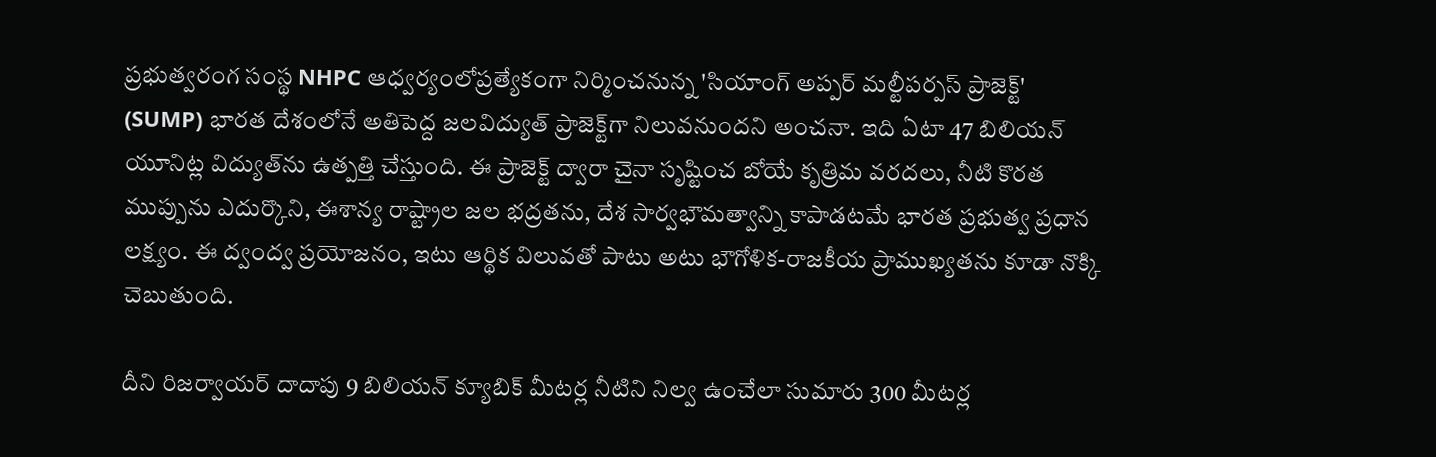ప్రభుత్వరంగ సంస్థ NHPC ఆధ్వర్యంలోప్రత్యేకంగా నిర్మించనున్న 'సియాంగ్ అప్పర్ మల్టీపర్పస్ ప్రాజెక్ట్' (SUMP) భారత దేశంలోనే అతిపెద్ద జలవిద్యుత్ ప్రాజెక్ట్‌గా నిలువనుందని అంచనా. ఇది ఏటా 47 బిలియన్ యూనిట్ల విద్యుత్‌ను ఉత్పత్తి చేస్తుంది. ఈ ప్రాజెక్ట్ ద్వారా చైనా సృష్టించ బోయే కృత్రిమ వరదలు, నీటి కొరత ముప్పును ఎదుర్కొని, ఈశాన్య రాష్ట్రాల జల భద్రతను, దేశ సార్వభౌమత్వాన్ని కాపాడటమే భారత ప్రభుత్వ ప్రధాన లక్ష్యం. ఈ ద్వంద్వ ప్రయోజనం, ఇటు ఆర్థిక విలువతో పాటు అటు భౌగోళిక-రాజకీయ ప్రాముఖ్యతను కూడా నొక్కి చెబుతుంది.

దీని రిజర్వాయర్ దాదాపు 9 బిలియన్ క్యూబిక్ మీటర్ల నీటిని నిల్వ ఉంచేలా సుమారు 300 మీటర్ల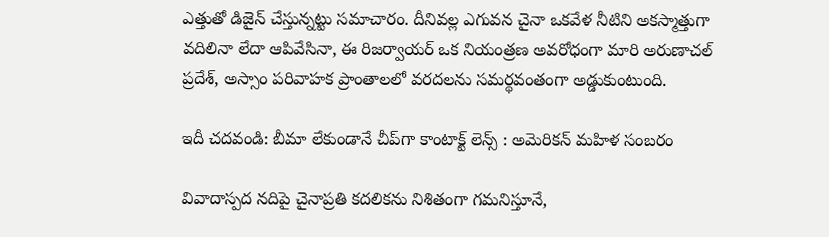ఎత్తుతో డిజైన్ చేస్తున్నట్టు సమాచారం. దీనివల్ల ఎగువన చైనా ఒకవేళ నీటిని అకస్మాత్తుగా వదిలినా లేదా ఆపివేసినా, ఈ రిజర్వాయర్ ఒక నియంత్రణ అవరోధంగా మారి అరుణాచల్ ప్రదేశ్, అస్సాం పరివాహక ప్రాంతాలలో వరదలను సమర్థవంతంగా అడ్డుకుంటుంది.

ఇదీ చదవండి: బీమా లేకుండానే చీప్‌గా కాంటాక్ట్ లెన్స్‌ : అమెరికన్‌ మహిళ సంబరం

వివాదాస్పద నదిపై చైనాప్రతి కదలికను నిశితంగా గమనిస్తూనే,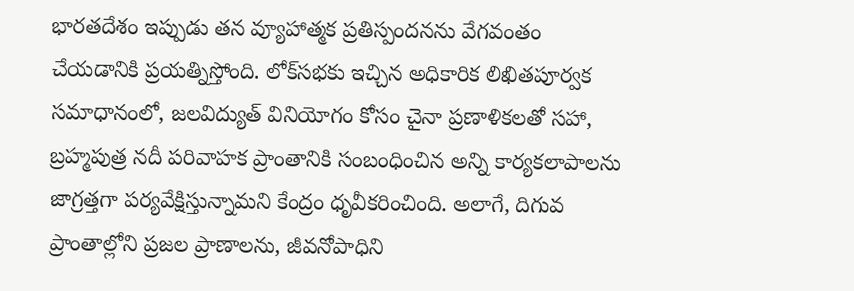భారతదేశం ఇప్పుడు తన వ్యూహాత్మక ప్రతిస్పందనను వేగవంతం చేయడానికి ప్రయత్నిస్తోంది. లోక్‌సభకు ఇచ్చిన అధికారిక లిఖితపూర్వక సమాధానంలో, జలవిద్యుత్ వినియోగం కోసం చైనా ప్రణాళికలతో సహా, బ్రహ్మపుత్ర నదీ పరివాహక ప్రాంతానికి సంబంధించిన అన్ని కార్యకలాపాలను జాగ్రత్తగా పర్యవేక్షిస్తున్నామని కేంద్రం ధృవీకరించింది. అలాగే, దిగువ ప్రాంతాల్లోని ప్రజల ప్రాణాలను, జీవనోపాధిని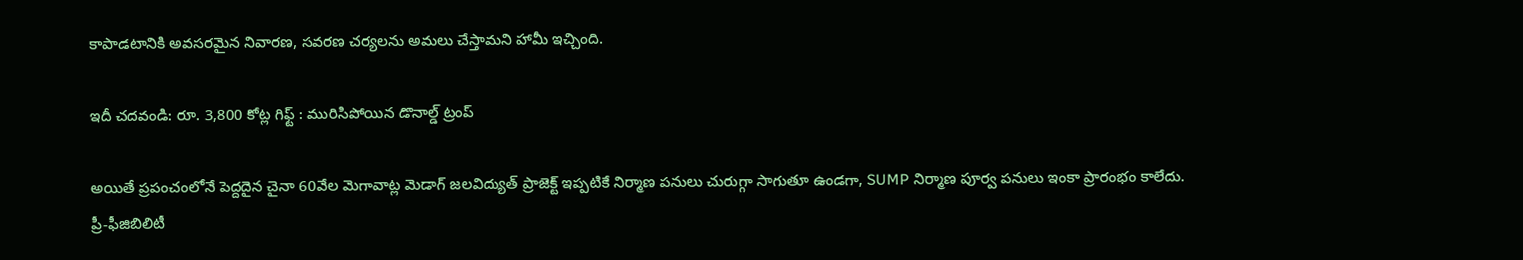కాపాడటానికి అవసరమైన నివారణ, సవరణ చర్యలను అమలు చేస్తామని హామీ ఇచ్చింది.

ఇదీ చదవండి: రూ. 3,800 కోట్ల గిఫ్ట్ : మురిసిపోయిన డొనాల్డ్‌ ట్రంప్‌

అయితే ప్రపంచంలోనే పెద్దదైన చైనా 60వేల మెగావాట్ల మెడాగ్ జలవిద్యుత్ ప్రాజెక్ట్ ఇప్పటికే నిర్మాణ పనులు చురుగ్గా సాగుతూ ఉండగా, SUMP నిర్మాణ పూర్వ పనులు ఇంకా ప్రారంభం కాలేదు. ప్రీ-ఫీజిబిలిటీ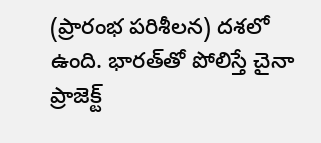(ప్రారంభ పరిశీలన) దశలో ఉంది. భారత్‌తో పోలిస్తే చైనా ప్రాజెక్ట్‌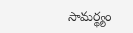సామర్థ్యం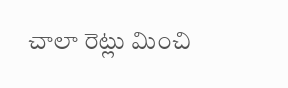చాలా రెట్లు మించి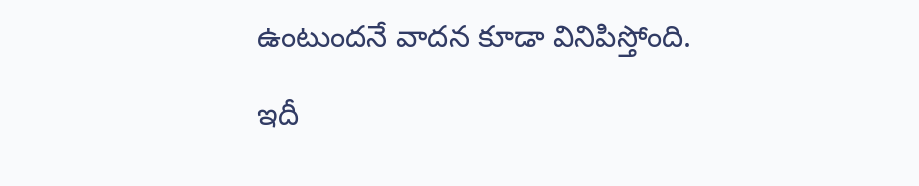ఉంటుందనే వాదన కూడా వినిపిస్తోంది.

ఇదీ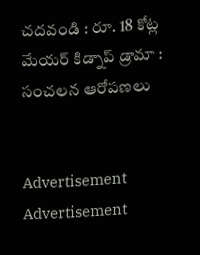చదవండి : రూ. 18 కోట్ల మేయర్ కిడ్నాప్‌ డ్రామా : సంచలన ఆరోపణలు


Advertisement
Advertisement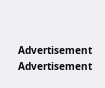Advertisement
Advertisement